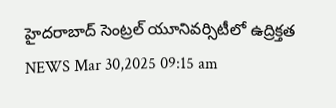హైదరాబాద్ సెంట్రల్ యూనివర్సిటీలో ఉద్రిక్తత
NEWS Mar 30,2025 09:15 am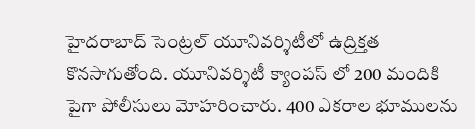హైదరాబాద్ సెంట్రల్ యూనివర్శిటీలో ఉద్రిక్తత కొనసాగుతోంది. యూనివర్శిటీ క్యాంపస్ లో 200 మందికి పైగా పోలీసులు మోహరించారు. 400 ఎకరాల భూములను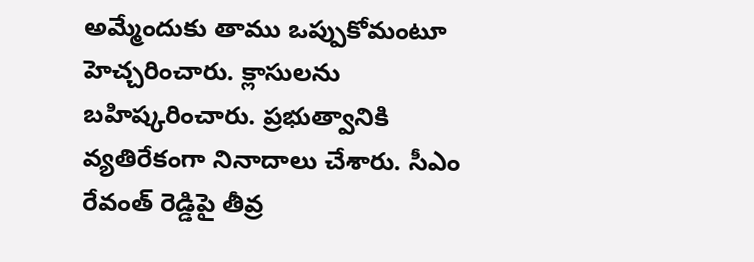అమ్మేందుకు తాము ఒప్పుకోమంటూ హెచ్చరించారు. క్లాసులను బహిష్కరించారు. ప్రభుత్వానికి వ్యతిరేకంగా నినాదాలు చేశారు. సీఎం రేవంత్ రెడ్డిపై తీవ్ర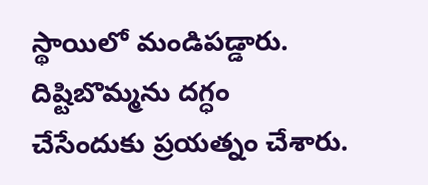స్థాయిలో మండిపడ్డారు. దిష్టిబొమ్మను దగ్ధం చేసేందుకు ప్రయత్నం చేశారు.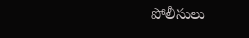పోలీసులు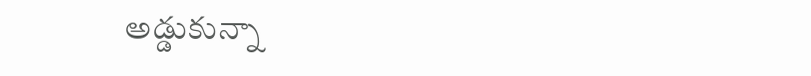అడ్డుకున్నా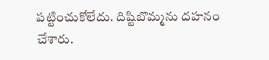పట్టించుకోలేదు. దిష్టిబొమ్మను దహనం చేశారు.